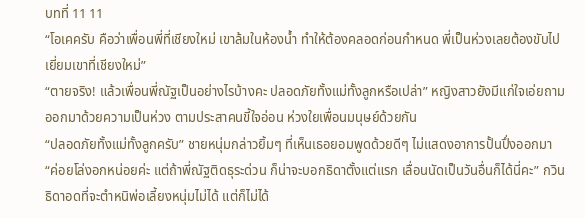บทที่ 11 11
“โอเคครับ คือว่าเพื่อนพี่ที่เชียงใหม่ เขาล้มในห้องน้ำ ทำให้ต้องคลอดก่อนกำหนด พี่เป็นห่วงเลยต้องขับไปเยี่ยมเขาที่เชียงใหม่”
“ตายจริง! แล้วเพื่อนพี่ณัฐเป็นอย่างไรบ้างคะ ปลอดภัยทั้งแม่ทั้งลูกหรือเปล่า” หญิงสาวยังมีแก่ใจเอ่ยถามออกมาด้วยความเป็นห่วง ตามประสาคนขี้ใจอ่อน ห่วงใยเพื่อนมนุษย์ด้วยกัน
“ปลอดภัยทั้งแม่ทั้งลูกครับ” ชายหนุ่มกล่าวยิ้มๆ ที่เห็นเธอยอมพูดด้วยดีๆ ไม่แสดงอาการปั้นปึ่งออกมา
“ค่อยโล่งอกหน่อยค่ะ แต่ถ้าพี่ณัฐติดธุระด่วน ก็น่าจะบอกธิดาตั้งแต่แรก เลื่อนนัดเป็นวันอื่นก็ได้นี่คะ” กวินธิดาอดที่จะตำหนิพ่อเลี้ยงหนุ่มไม่ได้ แต่ก็ไม่ได้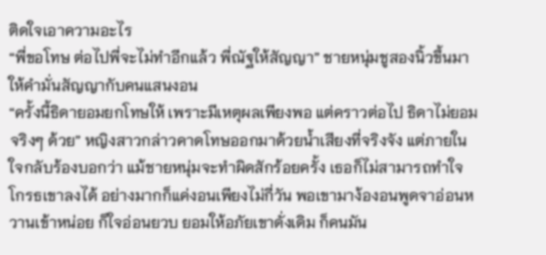ติดใจเอาความอะไร
“พี่ขอโทษ ต่อไปพี่จะไม่ทำอีกแล้ว พี่ณัฐให้สัญญา” ชายหนุ่มชูสองนิ้วขึ้นมาให้คำมั่นสัญญากับคนแสนงอน
“ครั้งนี้ธิดายอมยกโทษให้ เพราะมีเหตุผลเพียงพอ แต่คราวต่อไป ธิดาไม่ยอมจริงๆ ด้วย” หญิงสาวกล่าวคาดโทษออกมาด้วยน้ำเสียงที่จริงจัง แต่ภายในใจกลับร้องบอกว่า แม้ชายหนุ่มจะทำผิดสักร้อยครั้ง เธอก็ไม่สามารถทำใจโกรธเขาลงได้ อย่างมากก็แค่งอนเพียงไม่กี่วัน พอเขามาง้องอนพูดจาอ่อนหวานเข้าหน่อย ก็ใจอ่อนยวบ ยอมให้อภัยเขาดั่งเดิม ก็คนมัน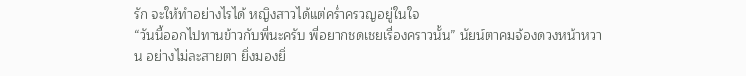รัก จะให้ทำอย่างไรได้ หญิงสาวได้แต่คร่ำครวญอยู่ในใจ
“วันนี้ออกไปทานข้าวกับพี่นะครับ พี่อยากชดเชยเรื่องคราวนั้น” นัยน์ตาคมจ้องดวงหน้าหวาน อย่างไม่ละสายตา ยิ่งมองยิ่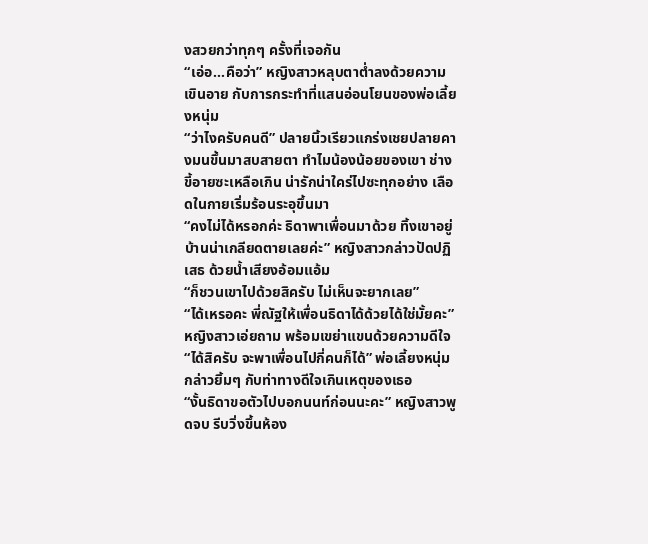งสวยกว่าทุกๆ ครั้งที่เจอกัน
“เอ่อ...คือว่า” หญิงสาวหลุบตาต่ำลงด้วยความเขินอาย กับการกระทำที่แสนอ่อนโยนของพ่อเลี้ยงหนุ่ม
“ว่าไงครับคนดี” ปลายนิ้วเรียวแกร่งเชยปลายคางมนขึ้นมาสบสายตา ทำไมน้องน้อยของเขา ช่างขี้อายซะเหลือเกิน น่ารักน่าใคร่ไปซะทุกอย่าง เลือดในกายเริ่มร้อนระอุขึ้นมา
“คงไม่ได้หรอกค่ะ ธิดาพาเพื่อนมาด้วย ทิ้งเขาอยู่บ้านน่าเกลียดตายเลยค่ะ” หญิงสาวกล่าวปัดปฏิเสธ ด้วยน้ำเสียงอ้อมแอ้ม
“ก็ชวนเขาไปด้วยสิครับ ไม่เห็นจะยากเลย”
“ได้เหรอคะ พี่ณัฐให้เพื่อนธิดาได้ด้วยได้ใช่มั้ยคะ” หญิงสาวเอ่ยถาม พร้อมเขย่าแขนด้วยความดีใจ
“ได้สิครับ จะพาเพื่อนไปกี่คนก็ได้” พ่อเลี้ยงหนุ่มกล่าวยิ้มๆ กับท่าทางดีใจเกินเหตุของเธอ
“งั้นธิดาขอตัวไปบอกนนท์ก่อนนะคะ” หญิงสาวพูดจบ รีบวิ่งขึ้นห้อง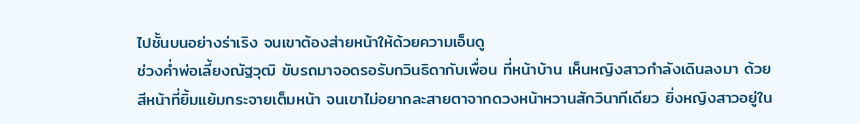ไปชั้นบนอย่างร่าเริง จนเขาต้องส่ายหน้าให้ด้วยความเอ็นดู
ช่วงค่ำพ่อเลี้ยงณัฐวุฒิ ขับรถมาจอดรอรับกวินธิดากับเพื่อน ที่หน้าบ้าน เห็นหญิงสาวกำลังเดินลงมา ด้วยสีหน้าที่ยิ้มแย้มกระจายเต็มหน้า จนเขาไม่อยากละสายตาจากดวงหน้าหวานสักวินาทีเดียว ยิ่งหญิงสาวอยู่ใน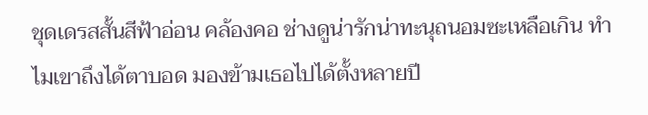ชุดเดรสสั้นสีฟ้าอ่อน คล้องคอ ช่างดูน่ารักน่าทะนุถนอมซะเหลือเกิน ทำไมเขาถึงได้ตาบอด มองข้ามเธอไปได้ตั้งหลายปี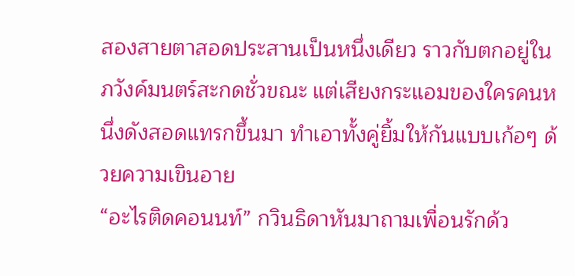สองสายตาสอดประสานเป็นหนึ่งเดียว ราวกับตกอยู่ในภวังค์มนตร์สะกดชั่วขณะ แต่เสียงกระแอมของใครคนหนึ่งดังสอดแทรกขึ้นมา ทำเอาทั้งคู่ยิ้มให้กันแบบเก้อๆ ด้วยความเขินอาย
“อะไรติดคอนนท์” กวินธิดาหันมาถามเพื่อนรักด้ว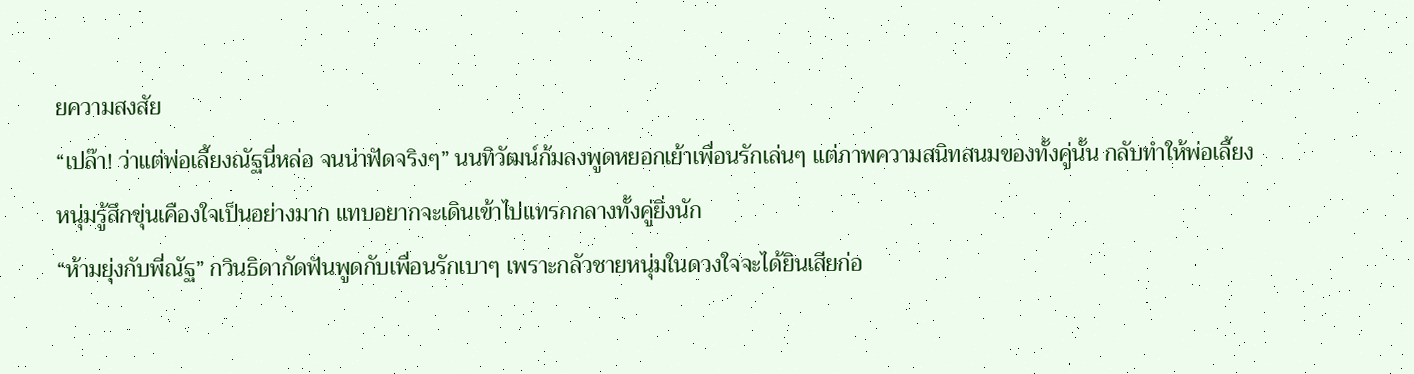ยความสงสัย
“เปล๊า! ว่าแต่พ่อเลี้ยงณัฐนี่หล่อ จนน่าฟัดจริงๆ” นนทิวัฒน์ก้มลงพูดหยอกเย้าเพื่อนรักเล่นๆ แต่ภาพความสนิทสนมของทั้งคู่นั้น กลับทำให้พ่อเลี้ยงหนุ่มรู้สึกขุ่นเคืองใจเป็นอย่างมาก แทบอยากจะเดินเข้าไปแทรกกลางทั้งคู่ยิ่งนัก
“ห้ามยุ่งกับพี่ณัฐ” กวินธิดากัดฟันพูดกับเพื่อนรักเบาๆ เพราะกลัวชายหนุ่มในดวงใจจะได้ยินเสียก่อ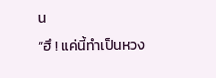น
“ฮึ ! แค่นี้ทำเป็นหวง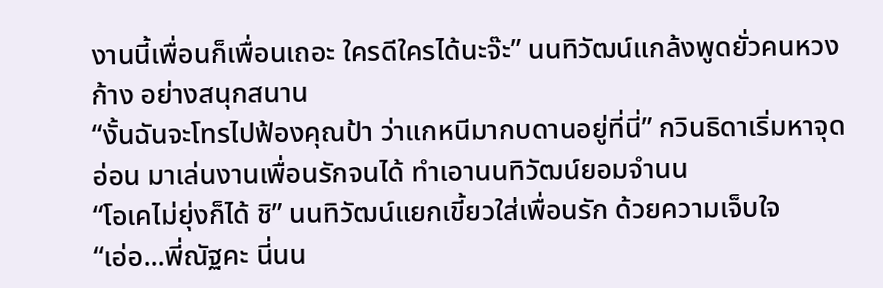งานนี้เพื่อนก็เพื่อนเถอะ ใครดีใครได้นะจ๊ะ” นนทิวัฒน์แกล้งพูดยั่วคนหวงก้าง อย่างสนุกสนาน
“งั้นฉันจะโทรไปฟ้องคุณป้า ว่าแกหนีมากบดานอยู่ที่นี่” กวินธิดาเริ่มหาจุดอ่อน มาเล่นงานเพื่อนรักจนได้ ทำเอานนทิวัฒน์ยอมจำนน
“โอเคไม่ยุ่งก็ได้ ชิ” นนทิวัฒน์แยกเขี้ยวใส่เพื่อนรัก ด้วยความเจ็บใจ
“เอ่อ...พี่ณัฐคะ นี่นน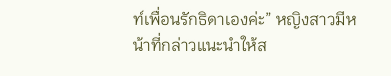ท์เพื่อนรักธิดาเองค่ะ” หญิงสาวมีหน้าที่กล่าวแนะนำให้ส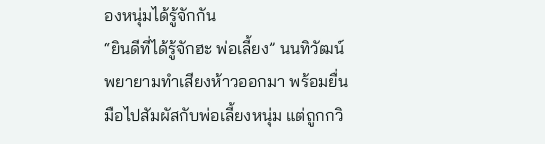องหนุ่มได้รู้จักกัน
“ยินดีที่ได้รู้จักฮะ พ่อเลี้ยง” นนทิวัฒน์พยายามทำเสียงห้าวออกมา พร้อมยื่นมือไปสัมผัสกับพ่อเลี้ยงหนุ่ม แต่ถูกกวิ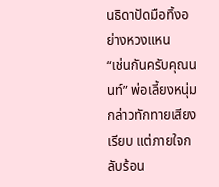นธิดาปัดมือทิ้งอย่างหวงแหน
“เช่นกันครับคุณนนท์” พ่อเลี้ยงหนุ่มกล่าวทักทายเสียงเรียบ แต่ภายใจกลับร้อน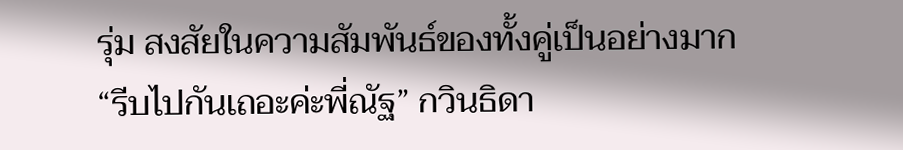รุ่ม สงสัยในความสัมพันธ์ของทั้งคู่เป็นอย่างมาก
“รีบไปกันเถอะค่ะพี่ณัฐ” กวินธิดา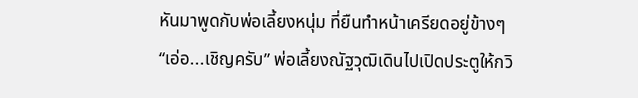หันมาพูดกับพ่อเลี้ยงหนุ่ม ที่ยืนทำหน้าเครียดอยู่ข้างๆ
“เอ่อ...เชิญครับ” พ่อเลี้ยงณัฐวุฒิเดินไปเปิดประตูให้กวิ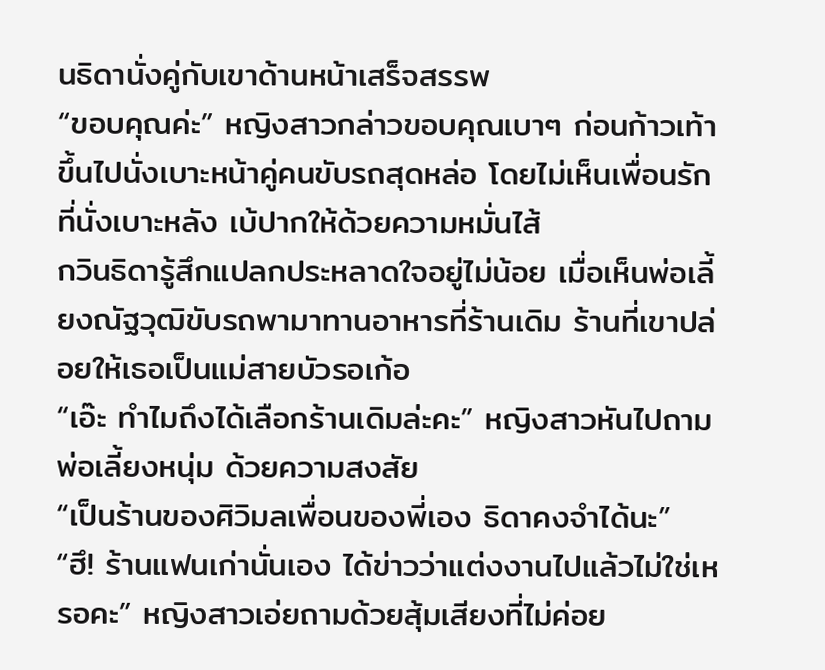นธิดานั่งคู่กับเขาด้านหน้าเสร็จสรรพ
“ขอบคุณค่ะ” หญิงสาวกล่าวขอบคุณเบาๆ ก่อนก้าวเท้าขึ้นไปนั่งเบาะหน้าคู่คนขับรถสุดหล่อ โดยไม่เห็นเพื่อนรักที่นั่งเบาะหลัง เบ้ปากให้ด้วยความหมั่นไส้
กวินธิดารู้สึกแปลกประหลาดใจอยู่ไม่น้อย เมื่อเห็นพ่อเลี้ยงณัฐวุฒิขับรถพามาทานอาหารที่ร้านเดิม ร้านที่เขาปล่อยให้เธอเป็นแม่สายบัวรอเก้อ
“เอ๊ะ ทำไมถึงได้เลือกร้านเดิมล่ะคะ” หญิงสาวหันไปถามพ่อเลี้ยงหนุ่ม ด้วยความสงสัย
“เป็นร้านของศิวิมลเพื่อนของพี่เอง ธิดาคงจำได้นะ”
“ฮึ! ร้านแฟนเก่านั่นเอง ได้ข่าวว่าแต่งงานไปแล้วไม่ใช่เหรอคะ” หญิงสาวเอ่ยถามด้วยสุ้มเสียงที่ไม่ค่อย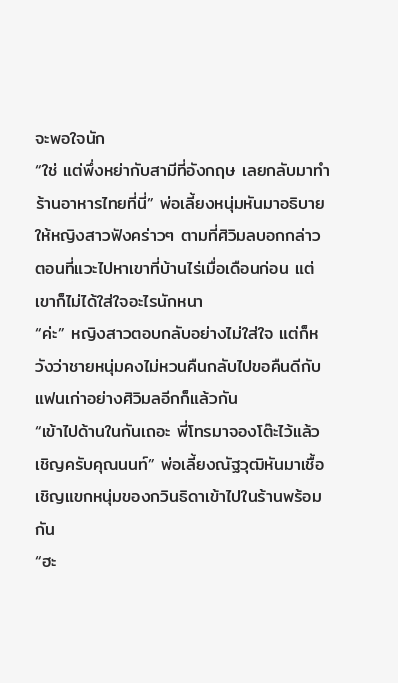จะพอใจนัก
“ใช่ แต่พึ่งหย่ากับสามีที่อังกฤษ เลยกลับมาทำร้านอาหารไทยที่นี่” พ่อเลี้ยงหนุ่มหันมาอธิบายให้หญิงสาวฟังคร่าวๆ ตามที่ศิวิมลบอกกล่าว ตอนที่แวะไปหาเขาที่บ้านไร่เมื่อเดือนก่อน แต่เขาก็ไม่ได้ใส่ใจอะไรนักหนา
“ค่ะ” หญิงสาวตอบกลับอย่างไม่ใส่ใจ แต่ก็หวังว่าชายหนุ่มคงไม่หวนคืนกลับไปขอคืนดีกับแฟนเก่าอย่างศิวิมลอีกก็แล้วกัน
“เข้าไปด้านในกันเถอะ พี่โทรมาจองโต๊ะไว้แล้ว เชิญครับคุณนนท์” พ่อเลี้ยงณัฐวุฒิหันมาเชื้อเชิญแขกหนุ่มของกวินธิดาเข้าไปในร้านพร้อมกัน
“ฮะ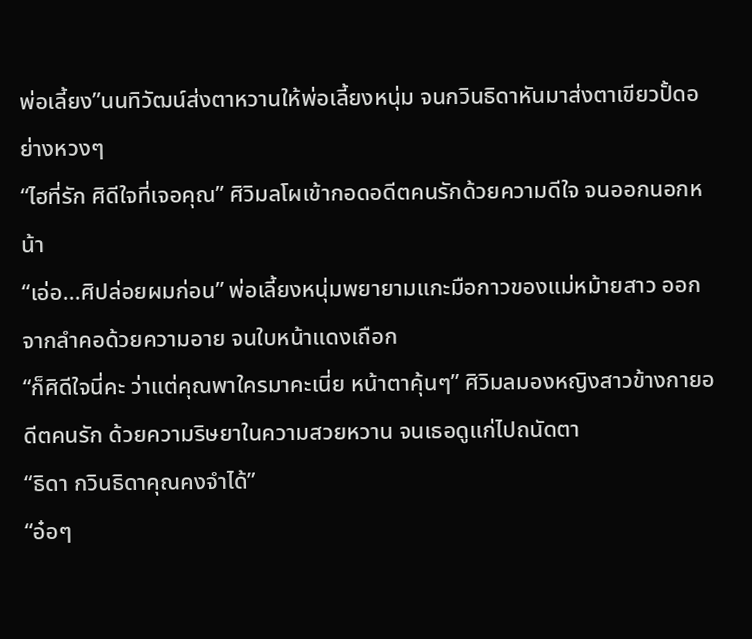พ่อเลี้ยง”นนทิวัฒน์ส่งตาหวานให้พ่อเลี้ยงหนุ่ม จนกวินธิดาหันมาส่งตาเขียวปั้ดอย่างหวงๆ
“ไฮที่รัก ศิดีใจที่เจอคุณ” ศิวิมลโผเข้ากอดอดีตคนรักด้วยความดีใจ จนออกนอกหน้า
“เอ่อ...ศิปล่อยผมก่อน” พ่อเลี้ยงหนุ่มพยายามแกะมือกาวของแม่หม้ายสาว ออกจากลำคอด้วยความอาย จนใบหน้าแดงเถือก
“ก็ศิดีใจนี่คะ ว่าแต่คุณพาใครมาคะเนี่ย หน้าตาคุ้นๆ” ศิวิมลมองหญิงสาวข้างกายอดีตคนรัก ด้วยความริษยาในความสวยหวาน จนเธอดูแก่ไปถนัดตา
“ธิดา กวินธิดาคุณคงจำได้”
“อ๋อๆ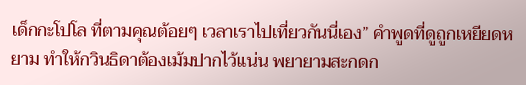เด็กกะโปโล ที่ตามคุณต้อยๆ เวลาเราไปเที่ยวกันนี่เอง” คำพูดที่ดูถูกเหยียดหยาม ทำให้กวินธิดาต้องเม้มปากไว้แน่น พยายามสะกดก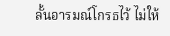ลั้นอารมณ์โกรธไว้ ไม่ให้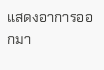แสดงอาการออกมา